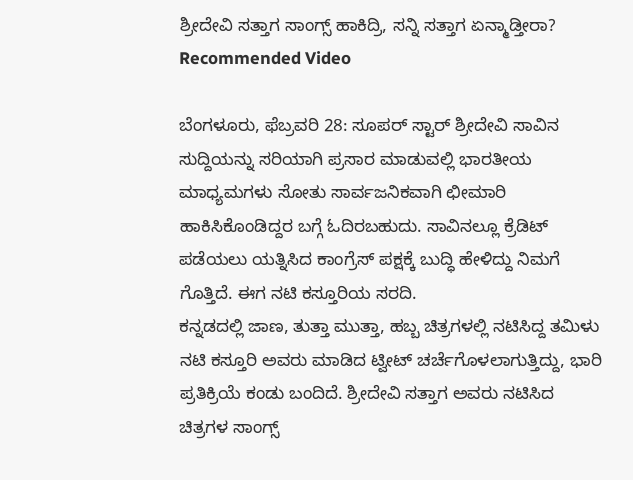ಶ್ರೀದೇವಿ ಸತ್ತಾಗ ಸಾಂಗ್ಸ್ ಹಾಕಿದ್ರಿ, ಸನ್ನಿ ಸತ್ತಾಗ ಏನ್ಮಾಡ್ತೀರಾ?
Recommended Video

ಬೆಂಗಳೂರು, ಫೆಬ್ರವರಿ 28: ಸೂಪರ್ ಸ್ಟಾರ್ ಶ್ರೀದೇವಿ ಸಾವಿನ ಸುದ್ದಿಯನ್ನು ಸರಿಯಾಗಿ ಪ್ರಸಾರ ಮಾಡುವಲ್ಲಿ ಭಾರತೀಯ ಮಾಧ್ಯಮಗಳು ಸೋತು ಸಾರ್ವಜನಿಕವಾಗಿ ಛೀಮಾರಿ ಹಾಕಿಸಿಕೊಂಡಿದ್ದರ ಬಗ್ಗೆ ಓದಿರಬಹುದು. ಸಾವಿನಲ್ಲೂ ಕ್ರೆಡಿಟ್ ಪಡೆಯಲು ಯತ್ನಿಸಿದ ಕಾಂಗ್ರೆಸ್ ಪಕ್ಷಕ್ಕೆ ಬುದ್ಧಿ ಹೇಳಿದ್ದು ನಿಮಗೆ ಗೊತ್ತಿದೆ. ಈಗ ನಟಿ ಕಸ್ತೂರಿಯ ಸರದಿ.
ಕನ್ನಡದಲ್ಲಿ ಜಾಣ, ತುತ್ತಾ ಮುತ್ತಾ, ಹಬ್ಬ ಚಿತ್ರಗಳಲ್ಲಿ ನಟಿಸಿದ್ದ ತಮಿಳು ನಟಿ ಕಸ್ತೂರಿ ಅವರು ಮಾಡಿದ ಟ್ವೀಟ್ ಚರ್ಚೆಗೊಳಲಾಗುತ್ತಿದ್ದು, ಭಾರಿ ಪ್ರತಿಕ್ರಿಯೆ ಕಂಡು ಬಂದಿದೆ. ಶ್ರೀದೇವಿ ಸತ್ತಾಗ ಅವರು ನಟಿಸಿದ ಚಿತ್ರಗಳ ಸಾಂಗ್ಸ್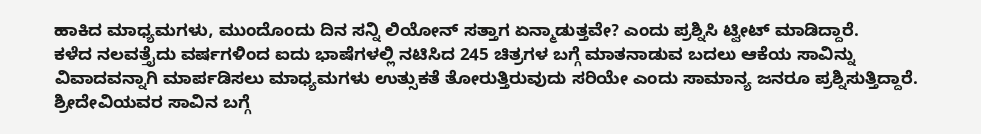ಹಾಕಿದ ಮಾಧ್ಯಮಗಳು, ಮುಂದೊಂದು ದಿನ ಸನ್ನಿ ಲಿಯೋನ್ ಸತ್ತಾಗ ಏನ್ಮಾಡುತ್ತವೇ? ಎಂದು ಪ್ರಶ್ನಿಸಿ ಟ್ವೀಟ್ ಮಾಡಿದ್ದಾರೆ.
ಕಳೆದ ನಲವತ್ತೈದು ವರ್ಷಗಳಿಂದ ಐದು ಭಾಷೆಗಳಲ್ಲಿ ನಟಿಸಿದ 245 ಚಿತ್ರಗಳ ಬಗ್ಗೆ ಮಾತನಾಡುವ ಬದಲು ಆಕೆಯ ಸಾವಿನ್ನು ವಿವಾದವನ್ನಾಗಿ ಮಾರ್ಪಡಿಸಲು ಮಾಧ್ಯಮಗಳು ಉತ್ಸುಕತೆ ತೋರುತ್ತಿರುವುದು ಸರಿಯೇ ಎಂದು ಸಾಮಾನ್ಯ ಜನರೂ ಪ್ರಶ್ನಿಸುತ್ತಿದ್ದಾರೆ.
ಶ್ರೀದೇವಿಯವರ ಸಾವಿನ ಬಗ್ಗೆ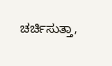ಚರ್ಚಿಸುತ್ತಾ,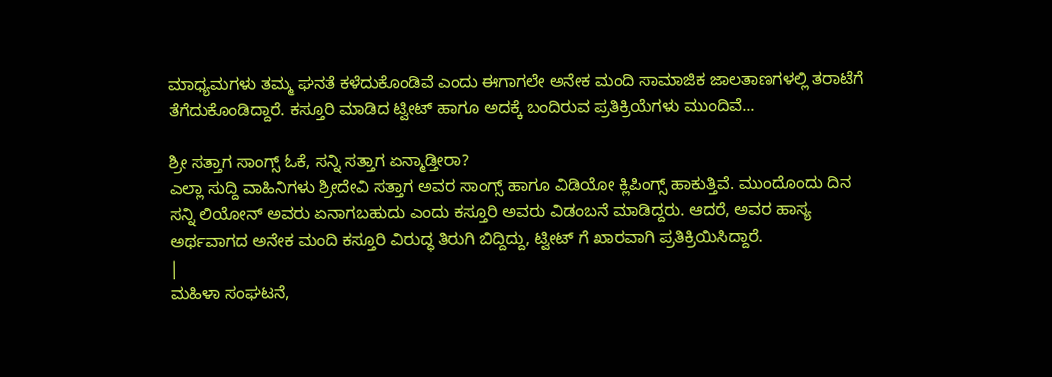ಮಾಧ್ಯಮಗಳು ತಮ್ಮ ಘನತೆ ಕಳೆದುಕೊಂಡಿವೆ ಎಂದು ಈಗಾಗಲೇ ಅನೇಕ ಮಂದಿ ಸಾಮಾಜಿಕ ಜಾಲತಾಣಗಳಲ್ಲಿ ತರಾಟೆಗೆ ತೆಗೆದುಕೊಂಡಿದ್ದಾರೆ. ಕಸ್ತೂರಿ ಮಾಡಿದ ಟ್ವೀಟ್ ಹಾಗೂ ಅದಕ್ಕೆ ಬಂದಿರುವ ಪ್ರತಿಕ್ರಿಯೆಗಳು ಮುಂದಿವೆ...

ಶ್ರೀ ಸತ್ತಾಗ ಸಾಂಗ್ಸ್ ಓಕೆ, ಸನ್ನಿ ಸತ್ತಾಗ ಏನ್ಮಾಡ್ತೀರಾ?
ಎಲ್ಲಾ ಸುದ್ದಿ ವಾಹಿನಿಗಳು ಶ್ರೀದೇವಿ ಸತ್ತಾಗ ಅವರ ಸಾಂಗ್ಸ್ ಹಾಗೂ ವಿಡಿಯೋ ಕ್ಲಿಪಿಂಗ್ಸ್ ಹಾಕುತ್ತಿವೆ. ಮುಂದೊಂದು ದಿನ ಸನ್ನಿ ಲಿಯೋನ್ ಅವರು ಏನಾಗಬಹುದು ಎಂದು ಕಸ್ತೂರಿ ಅವರು ವಿಡಂಬನೆ ಮಾಡಿದ್ದರು. ಆದರೆ, ಅವರ ಹಾಸ್ಯ ಅರ್ಥವಾಗದ ಅನೇಕ ಮಂದಿ ಕಸ್ತೂರಿ ವಿರುದ್ಧ ತಿರುಗಿ ಬಿದ್ದಿದ್ದು, ಟ್ವೀಟ್ ಗೆ ಖಾರವಾಗಿ ಪ್ರತಿಕ್ರಿಯಿಸಿದ್ದಾರೆ.
|
ಮಹಿಳಾ ಸಂಘಟನೆ,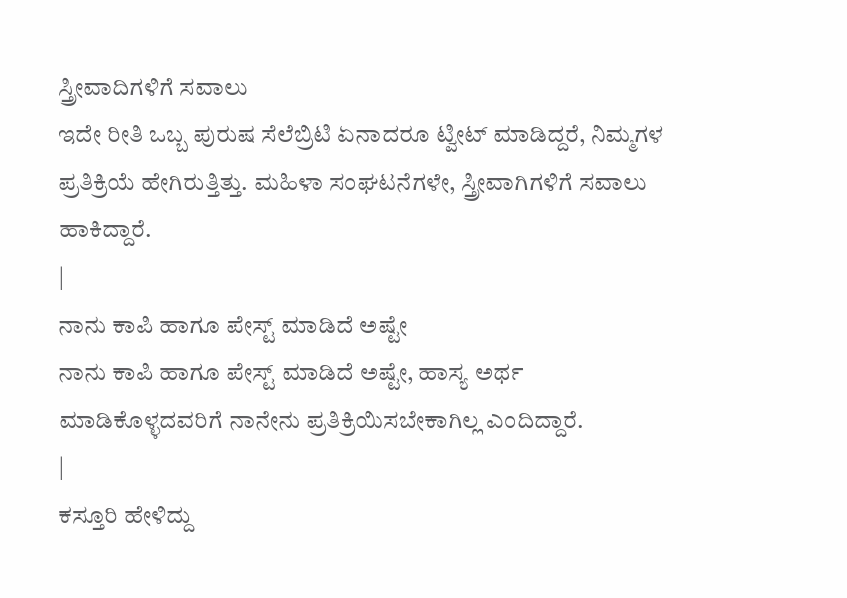ಸ್ತ್ರೀವಾದಿಗಳಿಗೆ ಸವಾಲು
ಇದೇ ರೀತಿ ಒಬ್ಬ ಪುರುಷ ಸೆಲೆಬ್ರಿಟಿ ಏನಾದರೂ ಟ್ವೀಟ್ ಮಾಡಿದ್ದರೆ, ನಿಮ್ಮಗಳ ಪ್ರತಿಕ್ರಿಯೆ ಹೇಗಿರುತ್ತಿತ್ತು. ಮಹಿಳಾ ಸಂಘಟನೆಗಳೇ, ಸ್ತ್ರೀವಾಗಿಗಳಿಗೆ ಸವಾಲು ಹಾಕಿದ್ದಾರೆ.
|
ನಾನು ಕಾಪಿ ಹಾಗೂ ಪೇಸ್ಟ್ ಮಾಡಿದೆ ಅಷ್ಟೇ
ನಾನು ಕಾಪಿ ಹಾಗೂ ಪೇಸ್ಟ್ ಮಾಡಿದೆ ಅಷ್ಟೇ, ಹಾಸ್ಯ ಅರ್ಥ ಮಾಡಿಕೊಳ್ಳದವರಿಗೆ ನಾನೇನು ಪ್ರತಿಕ್ರಿಯಿಸಬೇಕಾಗಿಲ್ಲ ಎಂದಿದ್ದಾರೆ.
|
ಕಸ್ತೂರಿ ಹೇಳಿದ್ದು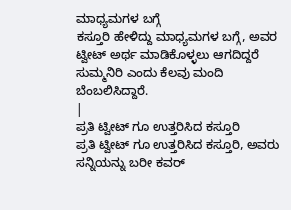ಮಾಧ್ಯಮಗಳ ಬಗ್ಗೆ
ಕಸ್ತೂರಿ ಹೇಳಿದ್ದು ಮಾಧ್ಯಮಗಳ ಬಗ್ಗೆ, ಅವರ ಟ್ವೀಟ್ ಅರ್ಥ ಮಾಡಿಕೊಳ್ಳಲು ಆಗದಿದ್ದರೆ ಸುಮ್ಮನಿರಿ ಎಂದು ಕೆಲವು ಮಂದಿ ಬೆಂಬಲಿಸಿದ್ದಾರೆ.
|
ಪ್ರತಿ ಟ್ವೀಟ್ ಗೂ ಉತ್ತರಿಸಿದ ಕಸ್ತೂರಿ
ಪ್ರತಿ ಟ್ವೀಟ್ ಗೂ ಉತ್ತರಿಸಿದ ಕಸ್ತೂರಿ, ಅವರು ಸನ್ನಿಯನ್ನು ಬರೀ ಕವರ್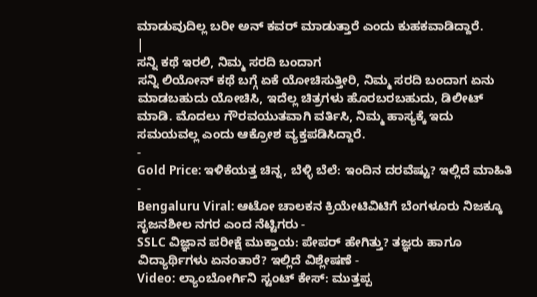ಮಾಡುವುದಿಲ್ಲ ಬರೀ ಅನ್ ಕವರ್ ಮಾಡುತ್ತಾರೆ ಎಂದು ಕುಹಕವಾಡಿದ್ದಾರೆ.
|
ಸನ್ನಿ ಕಥೆ ಇರಲಿ, ನಿಮ್ಮ ಸರದಿ ಬಂದಾಗ
ಸನ್ನಿ ಲಿಯೋನ್ ಕಥೆ ಬಗ್ಗೆ ಏಕೆ ಯೋಚಿಸುತ್ತೀರಿ, ನಿಮ್ಮ ಸರದಿ ಬಂದಾಗ ಏನು ಮಾಡಬಹುದು ಯೋಚಿಸಿ, ಇದೆಲ್ಲ ಚಿತ್ರಗಳು ಹೊರಬರಬಹುದು, ಡಿಲೀಟ್ ಮಾಡಿ. ಮೊದಲು ಗೌರವಯುತವಾಗಿ ವರ್ತಿಸಿ, ನಿಮ್ಮ ಹಾಸ್ಯಕ್ಕೆ ಇದು ಸಮಯವಲ್ಲ ಎಂದು ಆಕ್ರೋಶ ವ್ಯಕ್ತಪಡಿಸಿದ್ದಾರೆ.
-
Gold Price: ಇಳಿಕೆಯತ್ತ ಚಿನ್ನ, ಬೆಳ್ಳಿ ಬೆಲೆ: ಇಂದಿನ ದರವೆಷ್ಟು? ಇಲ್ಲಿದೆ ಮಾಹಿತಿ -
Bengaluru Viral: ಆಟೋ ಚಾಲಕನ ಕ್ರಿಯೇಟಿವಿಟಿಗೆ ಬೆಂಗಳೂರು ನಿಜಕ್ಕೂ ಸೃಜನಶೀಲ ನಗರ ಎಂದ ನೆಟ್ಟಿಗರು -
SSLC ವಿಜ್ಞಾನ ಪರೀಕ್ಷೆ ಮುಕ್ತಾಯ: ಪೇಪರ್ ಹೇಗಿತ್ತು? ತಜ್ಞರು ಹಾಗೂ ವಿದ್ಯಾರ್ಥಿಗಳು ಏನಂತಾರೆ? ಇಲ್ಲಿದೆ ವಿಶ್ಲೇಷಣೆ -
Video: ಲ್ಯಾಂಬೋರ್ಗಿನಿ ಸ್ಟಂಟ್ ಕೇಸ್: ಮುತ್ತಪ್ಪ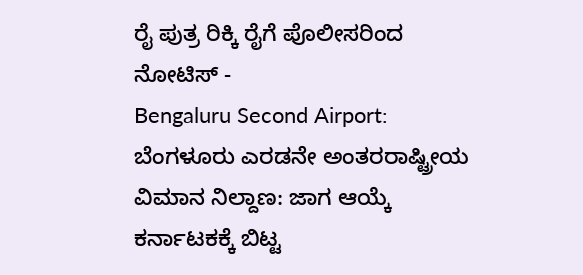ರೈ ಪುತ್ರ ರಿಕ್ಕಿ ರೈಗೆ ಪೊಲೀಸರಿಂದ ನೋಟಿಸ್ -
Bengaluru Second Airport: ಬೆಂಗಳೂರು ಎರಡನೇ ಅಂತರರಾಷ್ಟ್ರೀಯ ವಿಮಾನ ನಿಲ್ದಾಣ: ಜಾಗ ಆಯ್ಕೆ ಕರ್ನಾಟಕಕ್ಕೆ ಬಿಟ್ಟ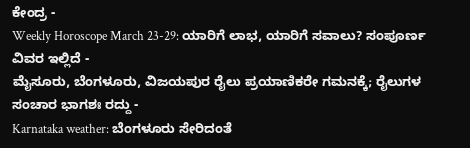ಕೇಂದ್ರ -
Weekly Horoscope March 23-29: ಯಾರಿಗೆ ಲಾಭ, ಯಾರಿಗೆ ಸವಾಲು? ಸಂಪೂರ್ಣ ವಿವರ ಇಲ್ಲಿದೆ -
ಮೈಸೂರು, ಬೆಂಗಳೂರು, ವಿಜಯಪುರ ರೈಲು ಪ್ರಯಾಣಿಕರೇ ಗಮನಕ್ಕೆ; ರೈಲುಗಳ ಸಂಚಾರ ಭಾಗಶಃ ರದ್ದು -
Karnataka weather: ಬೆಂಗಳೂರು ಸೇರಿದಂತೆ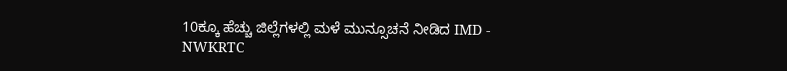10ಕ್ಕೂ ಹೆಚ್ಚು ಜಿಲ್ಲೆಗಳಲ್ಲಿ ಮಳೆ ಮುನ್ಸೂಚನೆ ನೀಡಿದ IMD -
NWKRTC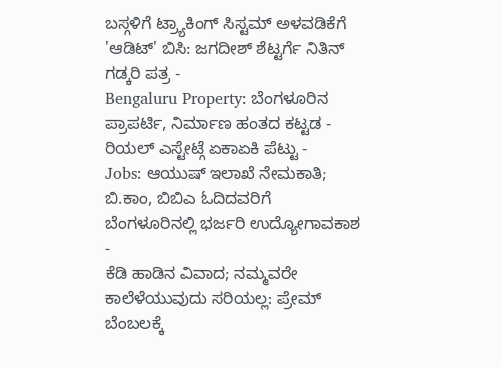ಬಸ್ಗಳಿಗೆ ಟ್ರ್ಯಾಕಿಂಗ್ ಸಿಸ್ಟಮ್ ಅಳವಡಿಕೆಗೆ 'ಆಡಿಟ್' ಬಿಸಿ: ಜಗದೀಶ್ ಶೆಟ್ಟರ್ಗೆ ನಿತಿನ್ ಗಡ್ಕರಿ ಪತ್ರ -
Bengaluru Property: ಬೆಂಗಳೂರಿನ ಪ್ರಾಪರ್ಟಿ, ನಿರ್ಮಾಣ ಹಂತದ ಕಟ್ಟಡ - ರಿಯಲ್ ಎಸ್ಟೇಟ್ಗೆ ಏಕಾಏಕಿ ಪೆಟ್ಟು -
Jobs: ಆಯುಷ್ ಇಲಾಖೆ ನೇಮಕಾತಿ; ಬಿ.ಕಾಂ, ಬಿಬಿಎ ಓದಿದವರಿಗೆ ಬೆಂಗಳೂರಿನಲ್ಲಿ ಭರ್ಜರಿ ಉದ್ಯೋಗಾವಕಾಶ -
ಕೆಡಿ ಹಾಡಿನ ವಿವಾದ; ನಮ್ಮವರೇ ಕಾಲೆಳೆಯುವುದು ಸರಿಯಲ್ಲ: ಪ್ರೇಮ್ ಬೆಂಬಲಕ್ಕೆ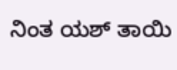ನಿಂತ ಯಶ್ ತಾಯಿ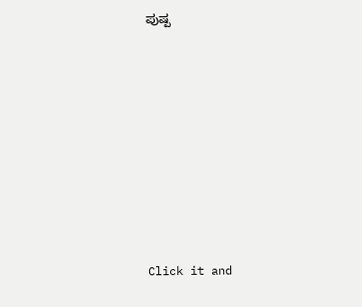ಪುಷ್ಪ












Click it and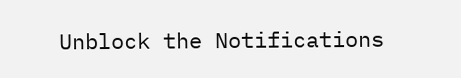Unblock the Notifications